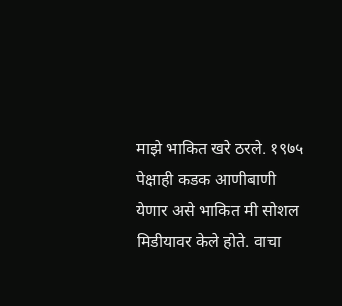माझे भाकित खरे ठरले. १९७५ पेक्षाही कडक आणीबाणी येणार असे भाकित मी सोशल मिडीयावर केले होते. वाचा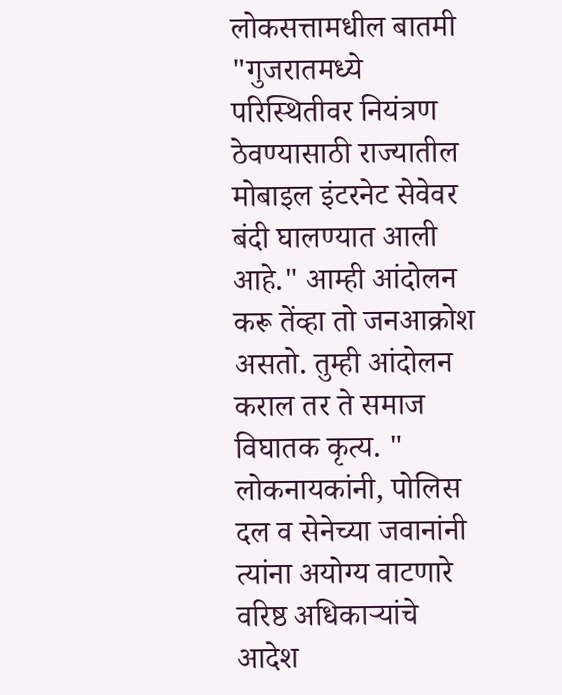लोकसत्तामधील बातमी "गुजरातमध्ये परिस्थितीवर नियंत्रण ठेवण्यासाठी राज्यातील मोबाइल इंटरनेट सेवेवर बंदी घालण्यात आली आहे." आम्ही आंदोलन करू तेंव्हा तो जनआक्रोश असतो. तुम्ही आंदोलन कराल तर ते समाज विघातक कृत्य. " लोकनायकांनी, पोलिस दल व सेनेच्या जवानांनी त्यांना अयोग्य वाटणारे वरिष्ठ अधिकाऱ्यांचे आदेश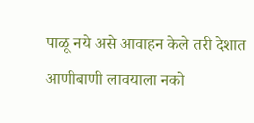पाळू नये असे आवाहन केले तरी देशात आणीबाणी लावयाला नको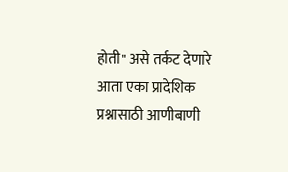होती" असे तर्कट देणारे आता एका प्रादेशिक प्रश्नासाठी आणीबाणी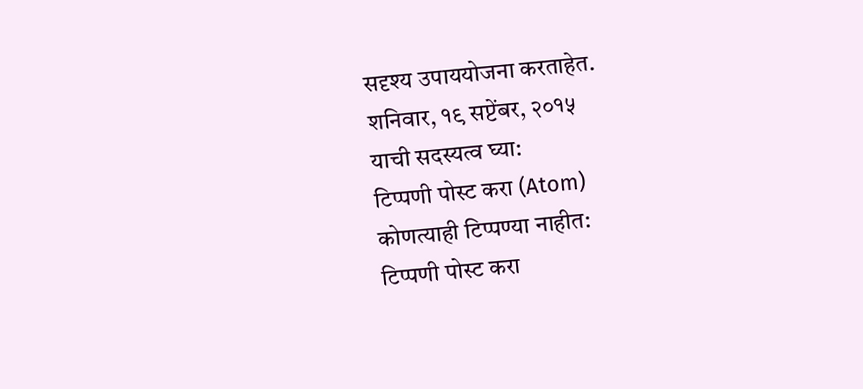सदृश्य उपाययोजना करताहेत.
शनिवार, १९ सप्टेंबर, २०१५
याची सदस्यत्व घ्या:
टिप्पणी पोस्ट करा (Atom)
कोणत्याही टिप्पण्या नाहीत:
टिप्पणी पोस्ट करा